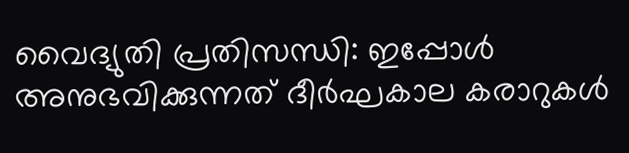വൈദ്യുതി പ്രതിസന്ധി: ഇപ്പോള്‍ അനുഭവിക്കുന്നത് ദീര്‍ഘകാല കരാറുകള്‍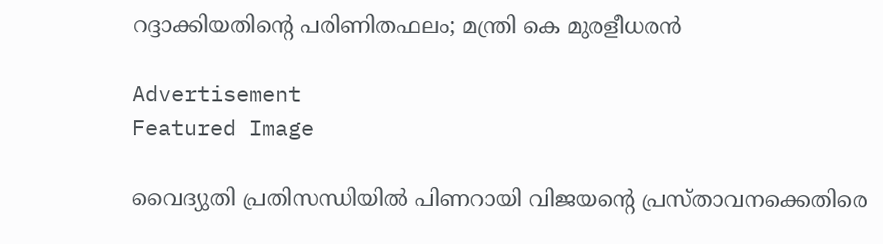റദ്ദാക്കിയതിന്റെ പരിണിതഫലം; മന്ത്രി കെ മുരളീധരന്‍

Advertisement
Featured Image

വൈദ്യുതി പ്രതിസന്ധിയില്‍ പിണറായി വിജയന്റെ പ്രസ്താവനക്കെതിരെ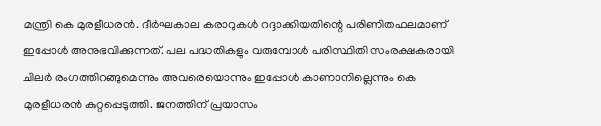മന്ത്രി കെ മുരളീധരന്‍. ദീര്‍ഘകാല കരാറുകള്‍ റദ്ദാക്കിയതിന്റെ പരിണിതഫലമാണ് ഇപ്പോള്‍ അനുഭവിക്കുന്നത്. പല പദ്ധതികളും വരുമ്പോള്‍ പരിസ്ഥിതി സംരക്ഷകരായി ചിലര്‍ രംഗത്തിറങ്ങുമെന്നും അവരെയൊന്നും ഇപ്പോള്‍ കാണാനില്ലെന്നും കെ മുരളീധരന്‍ കുറ്റപ്പെടുത്തി. ജനത്തിന് പ്രയാസം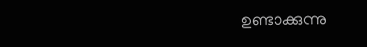ഉണ്ടാക്കുന്നു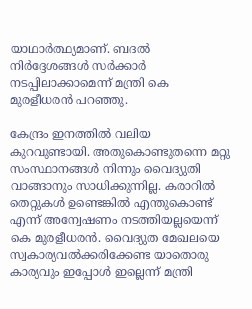യാഥാര്‍ത്ഥ്യമാണ്. ബദല്‍ നിര്‍ദ്ദേശങ്ങള്‍ സര്‍ക്കാര്‍ നടപ്പിലാക്കാമെന്ന് മന്ത്രി കെ മുരളീധരന്‍ പറഞ്ഞു.

കേന്ദ്രം ഇനത്തില്‍ വലിയ കുറവുണ്ടായി. അതുകൊണ്ടുതന്നെ മറ്റു സംസ്ഥാനങ്ങള്‍ നിന്നും വൈദ്യുതി വാങ്ങാനും സാധിക്കുന്നില്ല. കരാറില്‍ തെറ്റുകള്‍ ഉണ്ടെങ്കില്‍ എന്തുകൊണ്ട് എന്ന് അന്വേഷണം നടത്തിയല്ലയെന്ന് കെ മുരളീധരന്‍. വൈദ്യുത മേഖലയെ സ്വകാര്യവല്‍ക്കരിക്കേണ്ട യാതൊരു കാര്യവും ഇപ്പോള്‍ ഇല്ലെന്ന് മന്ത്രി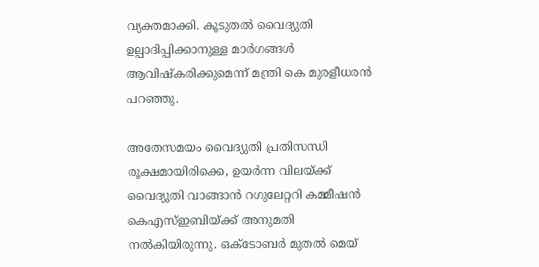വ്യക്തമാക്കി. കൂടുതല്‍ വൈദ്യുതി ഉല്പാദിപ്പിക്കാനുള്ള മാര്‍ഗങ്ങള്‍ ആവിഷ്‌കരിക്കുമെന്ന് മന്ത്രി കെ മുരളീധരന്‍ പറഞ്ഞു.

അതേസമയം വൈദ്യുതി പ്രതിസന്ധി രൂക്ഷമായിരിക്കെ, ഉയര്‍ന്ന വിലയ്ക്ക് വൈദ്യുതി വാങ്ങാന്‍ റഗുലേറ്ററി കമ്മീഷന്‍ കെഎസ്ഇബിയ്ക്ക് അനുമതി നല്‍കിയിരുന്നു. ഒക്ടോബര്‍ മുതല്‍ മെയ്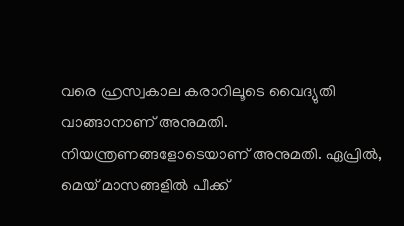വരെ ഹ്രസ്വകാല കരാറിലൂടെ വൈദ്യുതി വാങ്ങാനാണ് അനുമതി. നിയന്ത്രണങ്ങളോടെയാണ് അനുമതി. ഏപ്രില്‍, മെയ് മാസങ്ങളില്‍ പീക്ക്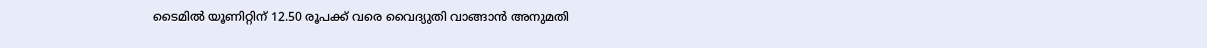ടൈമില്‍ യൂണിറ്റിന് 12.50 രൂപക്ക് വരെ വൈദ്യുതി വാങ്ങാന്‍ അനുമതി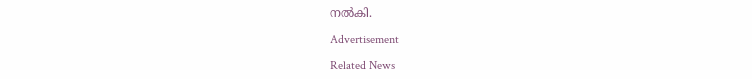നല്‍കി.

Advertisement

Related News